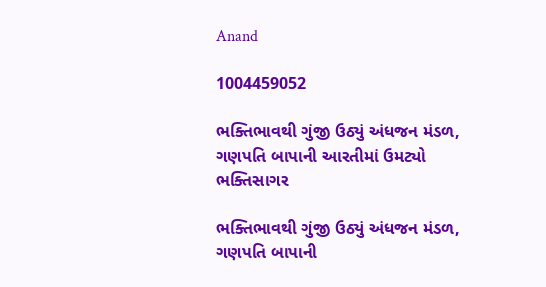Anand

1004459052

ભક્તિભાવથી ગુંજી ઉઠ્યું અંધજન મંડળ, ગણપતિ બાપાની આરતીમાં ઉમટ્યો ભક્તિસાગર

ભક્તિભાવથી ગુંજી ઉઠ્યું અંધજન મંડળ, ગણપતિ બાપાની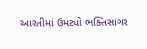આરતીમાં ઉમટ્યો ભક્તિસાગર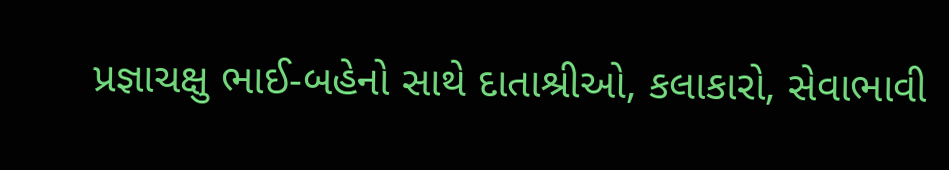પ્રજ્ઞાચક્ષુ ભાઈ-બહેનો સાથે દાતાશ્રીઓ, કલાકારો, સેવાભાવી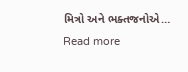મિત્રો અને ભક્તજનોએ… Read more